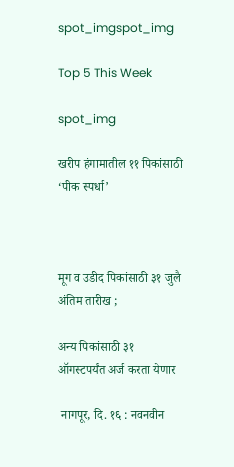spot_imgspot_img

Top 5 This Week

spot_img

खरीप हंगामातील ११ पिकांसाठी ‘पीक स्पर्धा’



मूग व उडीद पिकांसाठी ३१ जुलै अंतिम तारीख ;

अन्य पिकांसाठी ३१ ऑगस्टपर्यंत अर्ज करता येणार

 नागपूर, दि. १६ : नवनवीन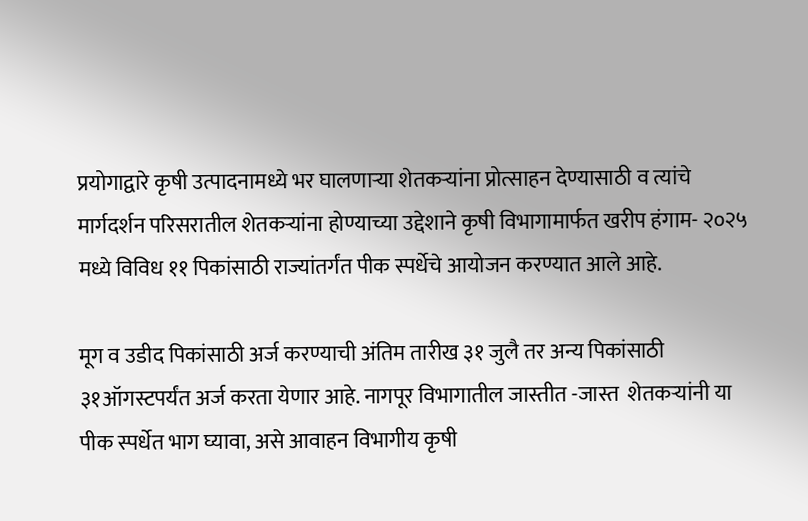प्रयोगाद्वारे कृषी उत्पादनामध्ये भर घालणाऱ्या शेतकऱ्यांना प्रोत्साहन देण्यासाठी व त्यांचे मार्गदर्शन परिसरातील शेतकऱ्यांना होण्याच्या उद्देशाने कृषी विभागामार्फत खरीप हंगाम- २०२५ मध्ये विविध ११ पिकांसाठी राज्यांतर्गंत पीक स्पर्धेचे आयोजन करण्यात आले आहे.

मूग व उडीद पिकांसाठी अर्ज करण्याची अंतिम तारीख ३१ जुलै तर अन्य पिकांसाठी ३१ऑगस्टपर्यंत अर्ज करता येणार आहे. नागपूर विभागातील जास्तीत -जास्त  शेतकऱ्यांनी या पीक स्पर्धेत भाग घ्यावा, असे आवाहन विभागीय कृषी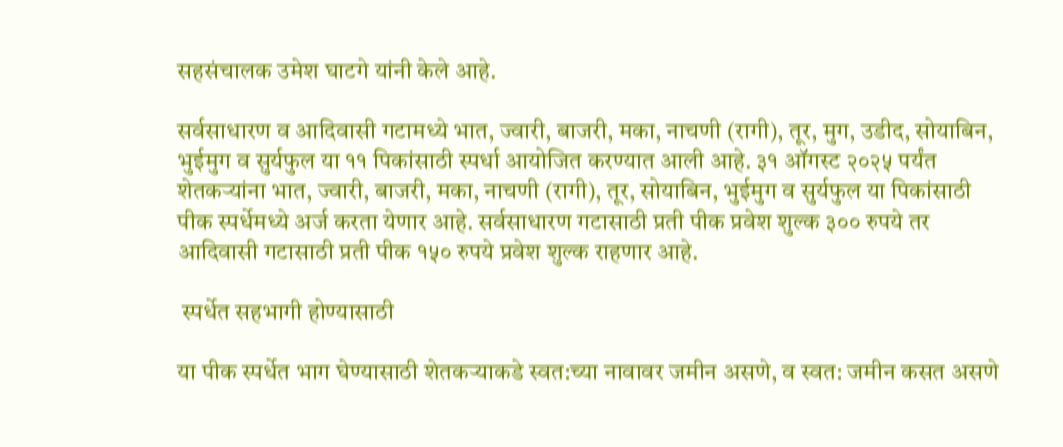सहसंचालक उमेश घाटगे यांनी केले आहे.

सर्वसाधारण व आदिवासी गटामध्ये भात, ज्वारी, बाजरी, मका, नाचणी (रागी), तूर, मुग, उडीद, सोयाबिन, भुईमुग व सुर्यफुल या ११ पिकांसाठी स्पर्धा आयोजित करण्यात आली आहे. ३१ ऑगस्ट २०२५ पर्यंत  शेतकऱ्यांना भात, ज्वारी, बाजरी, मका, नाचणी (रागी), तूर, सोयाबिन, भुईमुग व सुर्यफुल या पिकांसाठी पीक स्पर्धेमध्ये अर्ज करता येणार आहे. सर्वसाधारण गटासाठी प्रती पीक प्रवेश शुल्क ३०० रुपये तर आदिवासी गटासाठी प्रती पीक १५० रुपये प्रवेश शुल्क राहणार आहे.

 स्पर्धेत सहभागी होण्यासाठी

या पीक स्पर्धेत भाग घेण्यासाठी शेतकऱ्याकडे स्वत:च्या नावावर जमीन असणे, व स्वत: जमीन कसत असणे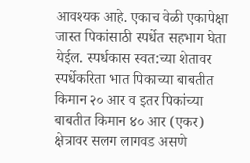आवश्यक आहे. एकाच वेळी एकापेक्षा जास्त पिकांसाठी स्पर्धेत सहभाग घेता येईल. स्पर्धकास स्वत:च्या शेतावर स्पर्धेकरिता भात पिकाच्या बाबतीत किमान २० आर व इतर पिकांच्या बाबतीत किमान ४० आर (एकर) क्षेत्रावर सलग लागवड असणे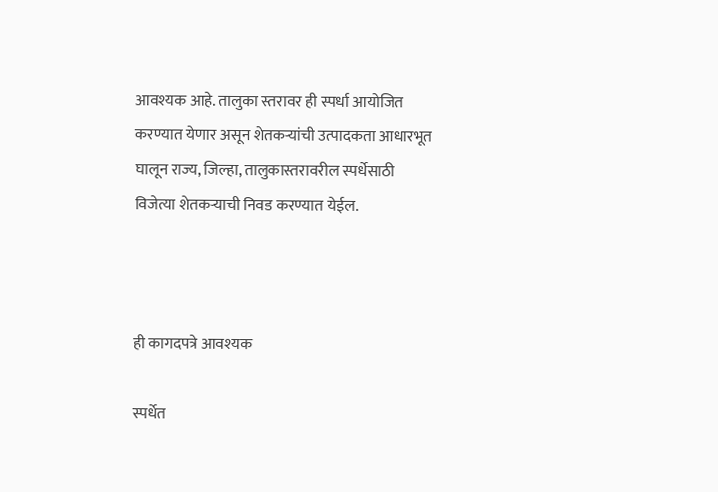आवश्यक आहे. तालुका स्तरावर ही स्पर्धा आयोजित करण्यात येणार असून शेतकऱ्यांची उत्पादकता आधारभूत घालून राज्य, जिल्हा, तालुकास्तरावरील स्पर्धेसाठी विजेत्या शेतकऱ्याची निवड करण्यात येईल.



ही कागदपत्रे आवश्यक

स्पर्धेत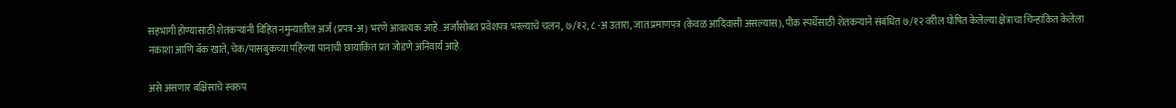सहभागी होण्यासाठी शेतकऱ्यांनी विहित नमुन्यातील अर्ज (प्रपत्र-अ) भरणे आवश्यक आहे. अर्जासोबत प्रवेशपत्र भरल्याचे चलन, ७/१२, ८ -अ उतारा, जात प्रमाणपत्र (केवळ आदिवासी असल्यास), पीक स्पर्धेसाठी शेतकऱ्याने संबंधित ७/१२ वरील घोषित केलेल्या क्षेत्राचा चिन्हांकित केलेला नकाशा आणि बॅक खाते, चेक/पासबुकच्या पहिल्या पानाची छायाकिंत प्रत जोडणे अनिवार्य आहे.

असे असणार बक्षिसाचे स्वरुप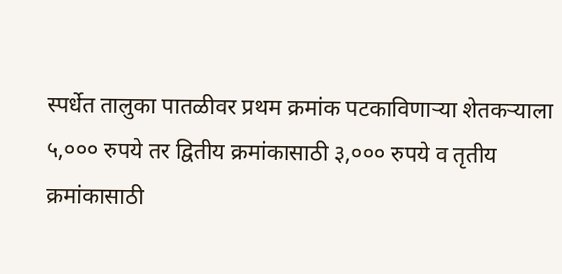स्पर्धेत तालुका पातळीवर प्रथम क्रमांक पटकाविणाऱ्या शेतकऱ्याला ५,००० रुपये तर द्वितीय क्रमांकासाठी ३,००० रुपये व तृतीय क्रमांकासाठी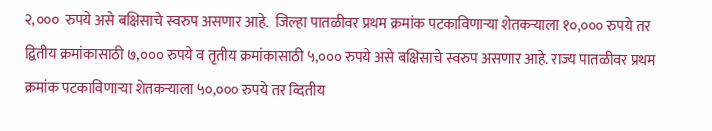२,०००  रुपये असे बक्षिसाचे स्वरुप असणार आहे.  जिल्हा पातळीवर प्रथम क्रमांक पटकाविणाऱ्या शेतकऱ्याला १०,००० रुपये तर द्वितीय क्रमांकासाठी ७,००० रुपये व तृतीय क्रमांकासाठी ५,००० रुपये असे बक्षिसाचे स्वरुप असणार आहे. राज्य पातळीवर प्रथम क्रमांक पटकाविणाऱ्या शेतकऱ्याला ५०,००० रुपये तर व्दितीय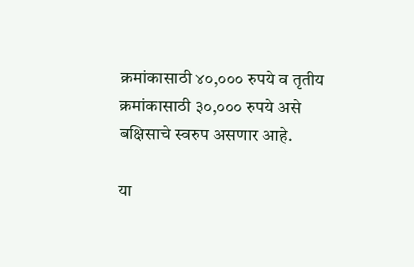क्रमांकासाठी ४०,००० रुपये व तृतीय क्रमांकासाठी ३०,००० रुपये असे बक्षिसाचे स्वरुप असणार आहे.

या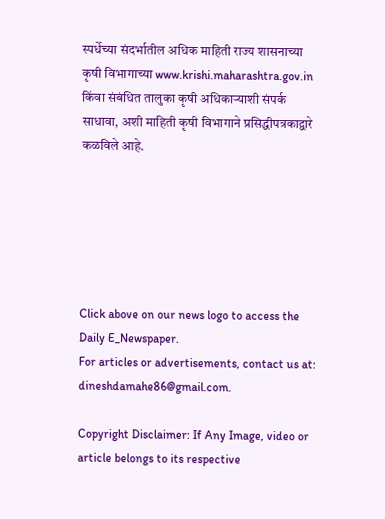स्पर्धेच्या संदर्भातील अधिक माहिती राज्य शासनाच्या कृषी विभागाच्या www.krishi.maharashtra.gov.in किंवा संबंधित तालुका कृषी अधिकाऱ्याशी संपर्क साधावा, अशी माहिती कृषी विभागाने प्रसिद्धीपत्रकाद्वारे कळविले आहे.






Click above on our news logo to access the Daily E_Newspaper.
For articles or advertisements, contact us at: dineshdamahe86@gmail.com.

Copyright Disclaimer: If Any Image, video or article belongs to its respective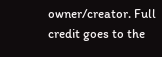owner/creator. Full credit goes to the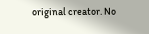original creator. No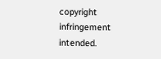copyright infringement intended.